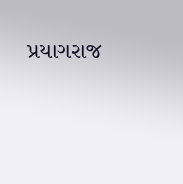પ્રયાગરાજ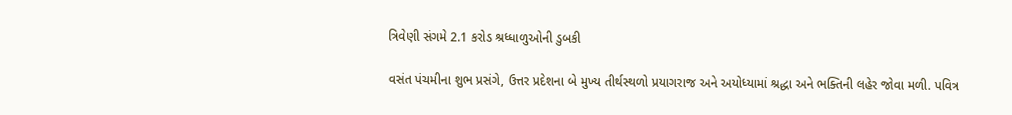ત્રિવેણી સંગમે 2.1 કરોડ શ્રધ્ધાળુઓની ડુબકી

વસંત પંચમીના શુભ પ્રસંગે, ઉત્તર પ્રદેશના બે મુખ્ય તીર્થસ્થળો પ્રયાગરાજ અને અયોધ્યામાં શ્રદ્ધા અને ભક્તિની લહેર જોવા મળી. પવિત્ર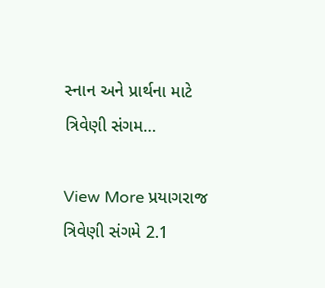સ્નાન અને પ્રાર્થના માટે ત્રિવેણી સંગમ…

View More પ્રયાગરાજ ત્રિવેણી સંગમે 2.1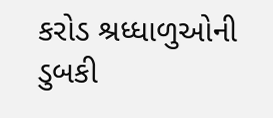કરોડ શ્રધ્ધાળુઓની ડુબકી